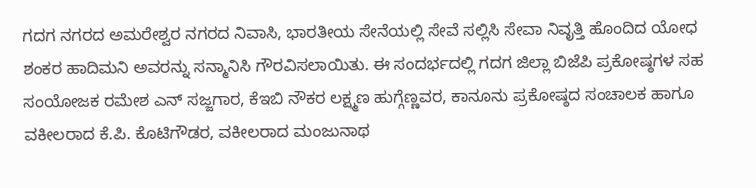ಗದಗ ನಗರದ ಅಮರೇಶ್ವರ ನಗರದ ನಿವಾಸಿ, ಭಾರತೀಯ ಸೇನೆಯಲ್ಲಿ ಸೇವೆ ಸಲ್ಲಿಸಿ ಸೇವಾ ನಿವೃತ್ತಿ ಹೊಂದಿದ ಯೋಧ ಶಂಕರ ಹಾದಿಮನಿ ಅವರನ್ನು ಸನ್ಮಾನಿಸಿ ಗೌರವಿಸಲಾಯಿತು. ಈ ಸಂದರ್ಭದಲ್ಲಿ ಗದಗ ಜಿಲ್ಲಾ ಬಿಜೆಪಿ ಪ್ರಕೋಷ್ಠಗಳ ಸಹ ಸಂಯೋಜಕ ರಮೇಶ ಎನ್ ಸಜ್ಜಗಾರ, ಕೆಇಬಿ ನೌಕರ ಲಕ್ಷ್ಮಣ ಹುಗ್ಗೆಣ್ಣವರ, ಕಾನೂನು ಪ್ರಕೋಷ್ಠದ ಸಂಚಾಲಕ ಹಾಗೂ ವಕೀಲರಾದ ಕೆ.ಪಿ. ಕೊಟಿಗೌಡರ, ವಕೀಲರಾದ ಮಂಜುನಾಥ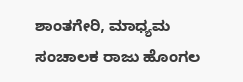ಶಾಂತಗೇರಿ, ಮಾಧ್ಯಮ ಸಂಚಾಲಕ ರಾಜು ಹೊಂಗಲ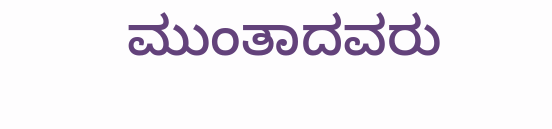ಮುಂತಾದವರು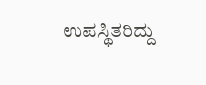ಉಪಸ್ಥಿತರಿದ್ದು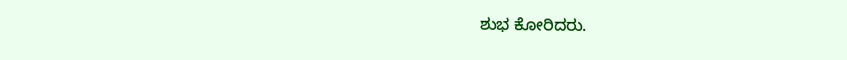ಶುಭ ಕೋರಿದರು.